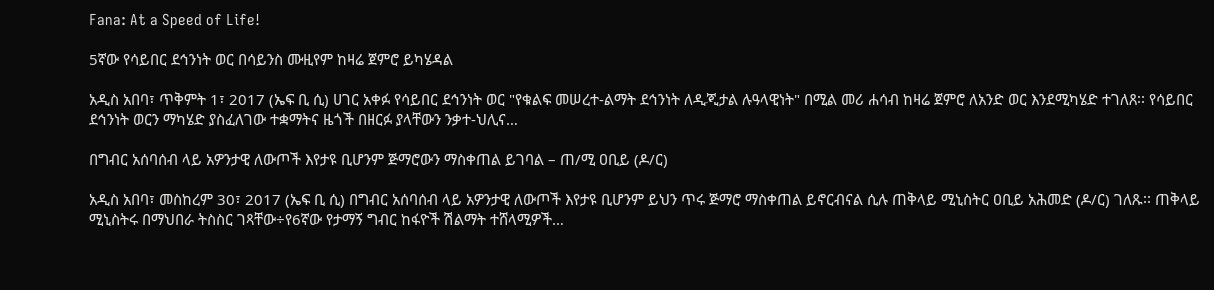Fana: At a Speed of Life!

5ኛው የሳይበር ደኅንነት ወር በሳይንስ ሙዚየም ከዛሬ ጀምሮ ይካሄዳል

አዲስ አበባ፣ ጥቅምት 1፣ 2017 (ኤፍ ቢ ሲ) ሀገር አቀፉ የሳይበር ደኅንነት ወር "የቁልፍ መሠረተ-ልማት ደኅንነት ለዲጂታል ሉዓላዊነት" በሚል መሪ ሐሳብ ከዛሬ ጀምሮ ለአንድ ወር እንደሚካሄድ ተገለጸ፡፡ የሳይበር ደኅንነት ወርን ማካሄድ ያስፈለገው ተቋማትና ዜጎች በዘርፉ ያላቸውን ንቃተ-ህሊና…

በግብር አሰባሰብ ላይ አዎንታዊ ለውጦች እየታዩ ቢሆንም ጅማሮውን ማስቀጠል ይገባል – ጠ/ሚ ዐቢይ (ዶ/ር)

አዲስ አበባ፣ መስከረም 30፣ 2017 (ኤፍ ቢ ሲ) በግብር አሰባሰብ ላይ አዎንታዊ ለውጦች እየታዩ ቢሆንም ይህን ጥሩ ጅማሮ ማስቀጠል ይኖርብናል ሲሉ ጠቅላይ ሚኒስትር ዐቢይ አሕመድ (ዶ/ር) ገለጹ፡፡ ጠቅላይ ሚኒስትሩ በማህበራ ትስስር ገጻቸው÷የ6ኛው የታማኝ ግብር ከፋዮች ሽልማት ተሸላሚዎች…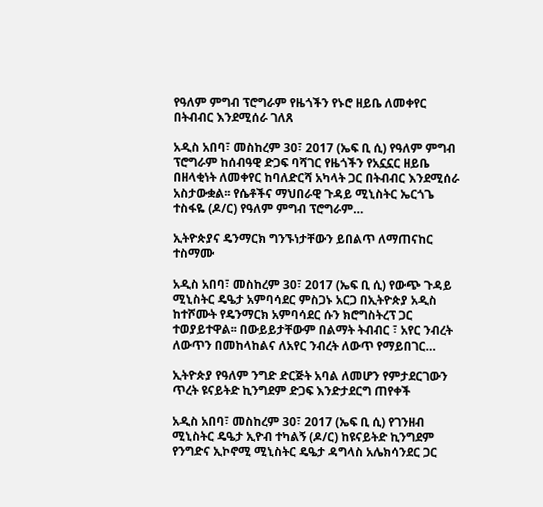የዓለም ምግብ ፕሮግራም የዜጎችን የኑሮ ዘይቤ ለመቀየር በትብብር እንደሚሰራ ገለጸ

አዲስ አበባ፣ መስከረም 30፣ 2017 (ኤፍ ቢ ሲ) የዓለም ምግብ ፕሮግራም ከሰብዓዊ ድጋፍ ባሻገር የዜጎችን የአኗኗር ዘይቤ በዘላቂነት ለመቀየር ከባለድርሻ አካላት ጋር በትብብር እንደሚሰራ አስታውቋል፡፡ የሴቶችና ማህበራዊ ጉዳይ ሚኒስትር ኤርጎጌ ተስፋዬ (ዶ/ር) የዓለም ምግብ ፕሮግራም…

ኢትዮጵያና ዴንማርክ ግንኙነታቸውን ይበልጥ ለማጠናከር ተስማሙ

አዲስ አበባ፣ መስከረም 30፣ 2017 (ኤፍ ቢ ሲ) የውጭ ጉዳይ ሚኒስትር ዴዔታ አምባሳደር ምስጋኑ አርጋ በኢትዮጵያ አዲስ ከተሾሙት የዴንማርክ አምባሳደር ሱን ክሮግስትረፕ ጋር ተወያይተዋል፡፡ በውይይታቸውም በልማት ትብብር ፣ አየር ንብረት ለውጥን በመከላከልና ለአየር ንብረት ለውጥ የማይበገር…

ኢትዮጵያ የዓለም ንግድ ድርጅት አባል ለመሆን የምታደርገውን ጥረት ዩናይትድ ኪንግደም ድጋፍ እንድታደርግ ጠየቀች

አዲስ አበባ፣ መስከረም 30፣ 2017 (ኤፍ ቢ ሲ) የገንዘብ ሚኒስትር ዴዔታ ኢዮብ ተካልኝ (ዶ/ር) ከዩናይትድ ኪንግደም የንግድና ኢኮኖሚ ሚኒስትር ዴዔታ ዳግላስ አሌክሳንደር ጋር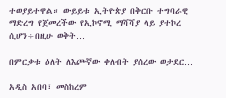ተወያይተዋል። ውይይቱ ኢትዮጵያ በቅርቡ ተግባራዊ ማድረግ የጀመረችው የኢኮኖሚ ማሻሻያ ላይ ያተኮረ ሲሆን÷በዚሁ ወቅት…

በምርቃቱ ዕለት ለእጮኛው ቀለብት ያሰረው ወታደር…

አዲስ አበባ፣ መስከረም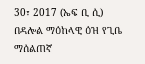30፣ 2017 (ኤፍ ቢ ሲ) በዳሎል ማዕከላዊ ዕዝ የጊቤ ማሰልጠኛ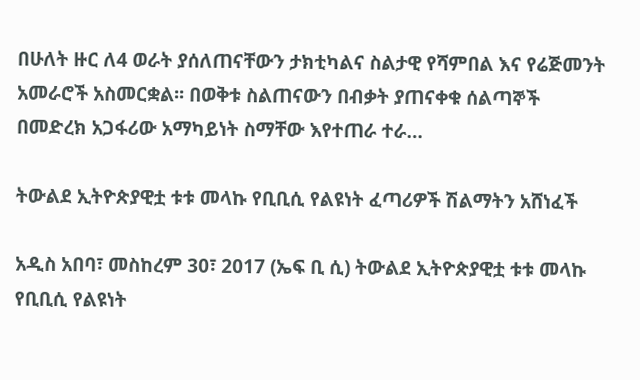በሁለት ዙር ለ4 ወራት ያሰለጠናቸውን ታክቲካልና ስልታዊ የሻምበል እና የሬጅመንት አመራሮች አስመርቋል፡፡ በወቅቱ ስልጠናውን በብቃት ያጠናቀቁ ሰልጣኞች በመድረክ አጋፋሪው አማካይነት ስማቸው እየተጠራ ተራ…

ትውልደ ኢትዮጵያዊቷ ቱቱ መላኩ የቢቢሲ የልዩነት ፈጣሪዎች ሽልማትን አሸነፈች

አዲስ አበባ፣ መስከረም 30፣ 2017 (ኤፍ ቢ ሲ) ትውልደ ኢትዮጵያዊቷ ቱቱ መላኩ የቢቢሲ የልዩነት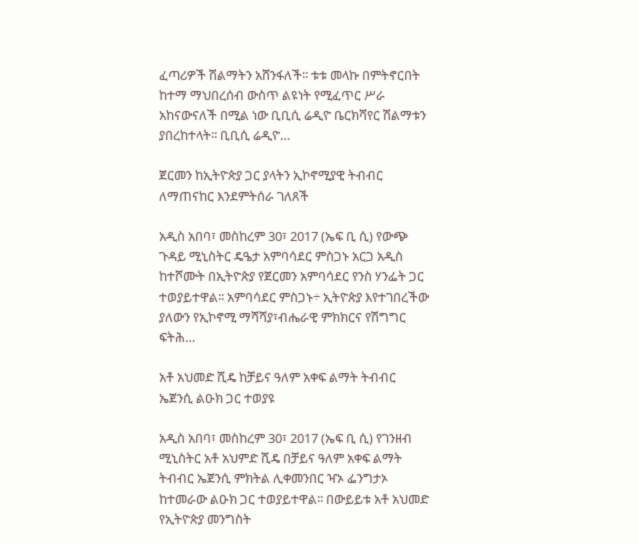ፈጣሪዎች ሽልማትን አሸንፋለች፡፡ ቱቱ መላኩ በምትኖርበት ከተማ ማህበረሰብ ውስጥ ልዩነት የሚፈጥር ሥራ አከናውናለች በሚል ነው ቢቢሲ ሬዲዮ ቤርክሻየር ሽልማቱን ያበረከተላት፡፡ ቢቢሲ ሬዲዮ…

ጀርመን ከኢትዮጵያ ጋር ያላትን ኢኮኖሚያዊ ትብብር ለማጠናከር እንደምትሰራ ገለጸች

አዲስ አበባ፣ መስከረም 30፣ 2017 (ኤፍ ቢ ሲ) የውጭ ጉዳይ ሚኒስትር ዴዔታ አምባሳደር ምስጋኑ አርጋ አዲስ ከተሾሙት በኢትዮጵያ የጀርመን አምባሳደር የንስ ሃንፌት ጋር ተወያይተዋል፡፡ አምባሳደር ምስጋኑ÷ ኢትዮጵያ እየተገበረችው ያለውን የኢኮኖሚ ማሻሻያ፣ብሔራዊ ምክክርና የሽግግር ፍትሕ…

አቶ አህመድ ሺዴ ከቻይና ዓለም አቀፍ ልማት ትብብር ኤጀንሲ ልዑክ ጋር ተወያዩ

አዲስ አበባ፣ መስከረም 30፣ 2017 (ኤፍ ቢ ሲ) የገንዘብ ሚኒስትር አቶ አህምድ ሺዴ በቻይና ዓለም አቀፍ ልማት ትብብር ኤጀንሲ ምክትል ሊቀመንበር ዣኦ ፌንግታኦ ከተመራው ልዑክ ጋር ተወያይተዋል፡፡ በውይይቱ አቶ አህመድ የኢትዮጵያ መንግስት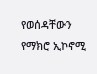የወሰዳቸውን የማክሮ ኢኮኖሚ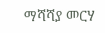ማሻሻያ መርሃ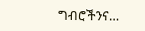ግብሮችንና…